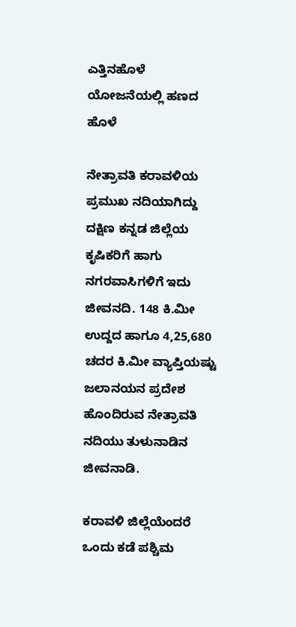ಎತ್ತಿನಹೊಳೆ ಯೋಜನೆಯಲ್ಲಿ ಹಣದ ಹೊಳೆ

ನೇತ್ರಾವತಿ ಕರಾವಳಿಯ ಪ್ರಮುಖ ನದಿಯಾಗಿದ್ದು ದಕ್ಷಿಣ ಕನ್ನಡ ಜಿಲ್ಲೆಯ ಕೃಷಿಕರಿಗೆ ಹಾಗು ನಗರವಾಸಿಗಳಿಗೆ ಇದು ಜೀವನದಿ. 148 ಕಿ.ಮೀ ಉದ್ದದ ಹಾಗೂ 4,25,680 ಚದರ ಕಿ.ಮೀ ವ್ಯಾಪ್ತಿಯಷ್ಟು ಜಲಾನಯನ ಪ್ರದೇಶ ಹೊಂದಿರುವ ನೇತ್ರಾವತಿ ನದಿಯು ತುಳುನಾಡಿನ ಜೀವನಾಡಿ.

ಕರಾವಳಿ ಜಿಲ್ಲೆಯೆಂದರೆ ಒಂದು ಕಡೆ ಪಶ್ಚಿಮ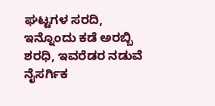ಘಟ್ಟಗಳ ಸರದಿ, ಇನ್ನೊಂದು ಕಡೆ ಅರಬ್ಬಿ ಶರಧಿ, ಇವರೆಡರ ನಡುವೆ ನೈಸರ್ಗಿಕ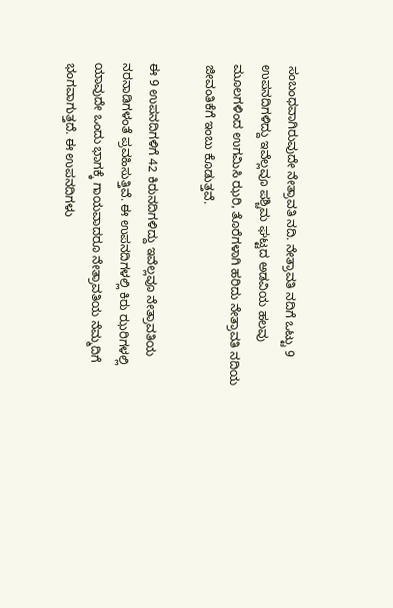ಸಂಬಂಧವಾಗಿರುವುದೇ ನೇತ್ರಾವತಿ ನದಿ. ನೇತ್ರಾವತಿ ನದಿಗೆ ಒಟ್ಟು 9 ಉಪನದಿಗಳಿದ್ದು ಇವೆಲ್ಲವೂ ಪಶ್ಚಿಮ ಘಟ್ಟದ ಅಡವಿಯ ಹಲವು ಮೂಲಗಳಿಂದ ಉಗಮಿಸಿ ಝರಿ, ತೊರೆಗಳಾಗಿ ಹರಿದು ನೇತ್ರಾವತಿ ನದಿಯ ಜೀವಂತಿಕೆಗೆ ಇಂಬು ಕೊಡುತ್ತವೆ.

ಈ 9 ಉಪನದಿಗಳಿಗೆ 42 ಕಿರುನದಿಗಳಿದ್ದು ಇವೆಲ್ಲವೂ ನೇತ್ರಾವತಿಯ ನರನಾಡಿಗಳಂತೆ ಪ್ರವಹಿಸುತ್ತಿವೆ. ಈ ಉಪನದಿಗಳಲ್ಲಿ ಕಿರು ಝರಿಗಳಲ್ಲಿ ಯಾವುದೇ ಒಂದು ಭಾಗಕ್ಕೆ ಗಾಯವಾದರೂ ನೇತ್ರಾವತಿಯ ನೆಮ್ಮದಿಗೆ ಭಂಗವಾಗುತ್ತದೆ. ಈ ಉಪನದಿಗಳು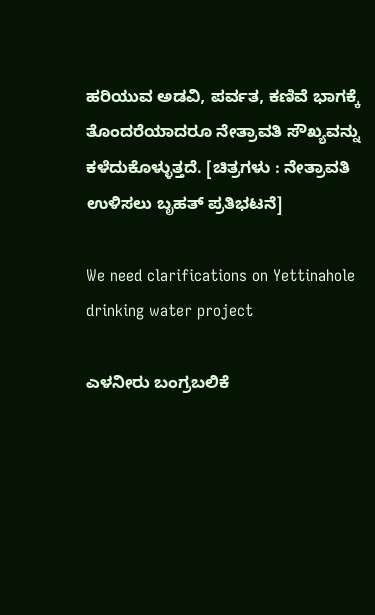ಹರಿಯುವ ಅಡವಿ, ಪರ್ವತ, ಕಣಿವೆ ಭಾಗಕ್ಕೆ ತೊಂದರೆಯಾದರೂ ನೇತ್ರಾವತಿ ಸೌಖ್ಯವನ್ನು ಕಳೆದುಕೊಳ್ಳುತ್ತದೆ. [ಚಿತ್ರಗಳು : ನೇತ್ರಾವತಿ ಉಳಿಸಲು ಬೃಹತ್ ಪ್ರತಿಭಟನೆ]

We need clarifications on Yettinahole drinking water project

ಎಳನೀರು ಬಂಗ್ರಬಲಿಕೆ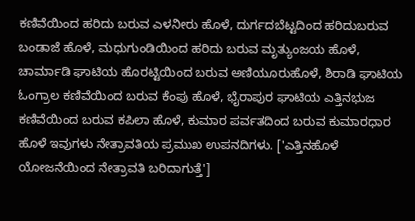ಕಣಿವೆಯಿಂದ ಹರಿದು ಬರುವ ಎಳನೀರು ಹೊಳೆ, ದುರ್ಗದಬೆಟ್ಟದಿಂದ ಹರಿದುಬರುವ ಬಂಡಾಜೆ ಹೊಳೆ, ಮಧುಗುಂಡಿಯಿಂದ ಹರಿದು ಬರುವ ಮೃತ್ಯುಂಜಯ ಹೊಳೆ, ಚಾರ್ಮಾಡಿ ಘಾಟಿಯ ಹೊರಟ್ಟಿಯಿಂದ ಬರುವ ಅಣಿಯೂರುಹೊಳೆ, ಶಿರಾಡಿ ಘಾಟಿಯ ಓಂಗ್ರಾಲ ಕಣಿವೆಯಿಂದ ಬರುವ ಕೆಂಪು ಹೊಳೆ, ಭೈರಾಪುರ ಘಾಟಿಯ ಎತ್ತಿನಭುಜ ಕಣಿವೆಯಿಂದ ಬರುವ ಕಪಿಲಾ ಹೊಳೆ, ಕುಮಾರ ಪರ್ವತದಿಂದ ಬರುವ ಕುಮಾರಧಾರ ಹೊಳೆ ಇವುಗಳು ನೇತ್ರಾವತಿಯ ಪ್ರಮುಖ ಉಪನದಿಗಳು. ['ಎತ್ತಿನಹೊಳೆ ಯೋಜನೆಯಿಂದ ನೇತ್ರಾವತಿ ಬರಿದಾಗುತ್ತೆ']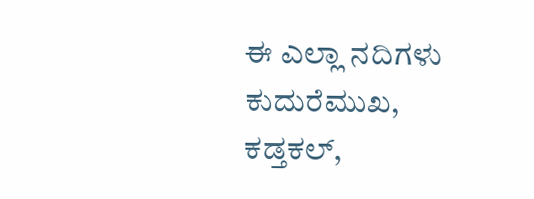ಈ ಎಲ್ಲಾ ನದಿಗಳು ಕುದುರೆಮುಖ, ಕಡ್ತಕಲ್,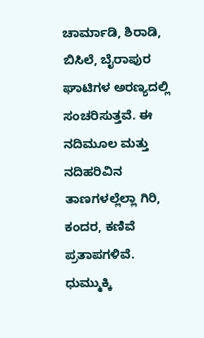ಚಾರ್ಮಾಡಿ, ಶಿರಾಡಿ, ಬಿಸಿಲೆ, ಬೈರಾಪುರ ಘಾಟಿಗಳ ಅರಣ್ಯದಲ್ಲಿ ಸಂಚರಿಸುತ್ತವೆ. ಈ ನದಿಮೂಲ ಮತ್ತು ನದಿಹರಿವಿನ ತಾಣಗಳಲ್ಲೆಲ್ಲಾ ಗಿರಿ, ಕಂದರ, ಕಣಿವೆ ಪ್ರತಾಪಗಳಿವೆ. ಧುಮ್ಮುಕ್ಕಿ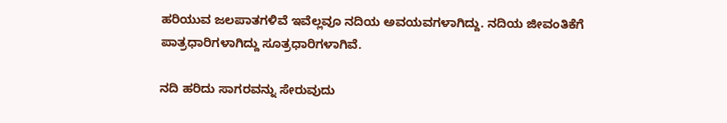ಹರಿಯುವ ಜಲಪಾತಗಳಿವೆ ಇವೆಲ್ಲವೂ ನದಿಯ ಅವಯವಗಳಾಗಿದ್ದು. ನದಿಯ ಜೀವಂತಿಕೆಗೆ ಪಾತ್ರಧಾರಿಗಳಾಗಿದ್ದು ಸೂತ್ರಧಾರಿಗಳಾಗಿವೆ.

ನದಿ ಹರಿದು ಸಾಗರವನ್ನು ಸೇರುವುದು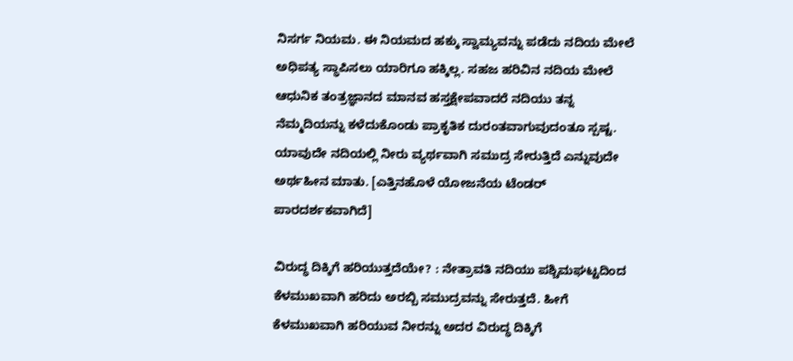ನಿಸರ್ಗ ನಿಯಮ. ಈ ನಿಯಮದ ಹಕ್ಕು ಸ್ವಾಮ್ಯವನ್ನು ಪಡೆದು ನದಿಯ ಮೇಲೆ ಅಧಿಪತ್ಯ ಸ್ಥಾಪಿಸಲು ಯಾರಿಗೂ ಹಕ್ಕಿಲ್ಲ. ಸಹಜ ಹರಿವಿನ ನದಿಯ ಮೇಲೆ ಆಧುನಿಕ ತಂತ್ರಜ್ಞಾನದ ಮಾನವ ಹಸ್ತಕ್ಷೇಪವಾದರೆ ನದಿಯು ತನ್ನ ನೆಮ್ಮದಿಯನ್ನು ಕಳೆದುಕೊಂಡು ಪ್ರಾಕೃತಿಕ ದುರಂತವಾಗುವುದಂತೂ ಸ್ಪಷ್ಟ. ಯಾವುದೇ ನದಿಯಲ್ಲಿ ನೀರು ವ್ಯರ್ಥವಾಗಿ ಸಮುದ್ರ ಸೇರುತ್ತಿದೆ ಎನ್ನುವುದೇ ಅರ್ಥಹೀನ ಮಾತು. [ಎತ್ತಿನಹೊಳೆ ಯೋಜನೆಯ ಟೆಂಡರ್ ಪಾರದರ್ಶಕವಾಗಿದೆ]

ವಿರುದ್ಧ ದಿಕ್ಕಿಗೆ ಹರಿಯುತ್ತದೆಯೇ? : ನೇತ್ರಾವತಿ ನದಿಯು ಪಶ್ಚಿಮಘಟ್ಟದಿಂದ ಕೆಳಮುಖವಾಗಿ ಹರಿದು ಅರಬ್ಬಿ ಸಮುದ್ರವನ್ನು ಸೇರುತ್ತದೆ. ಹೀಗೆ ಕೆಳಮುಖವಾಗಿ ಹರಿಯುವ ನೀರನ್ನು ಅದರ ವಿರುದ್ಧ ದಿಕ್ಕಿಗೆ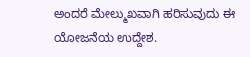ಅಂದರೆ ಮೇಲ್ಮುಖವಾಗಿ ಹರಿಸುವುದು ಈ ಯೋಜನೆಯ ಉದ್ದೇಶ.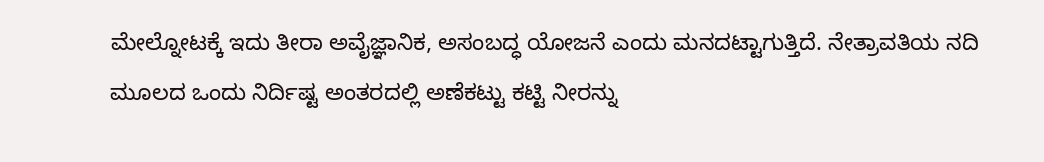ಮೇಲ್ನೋಟಕ್ಕೆ ಇದು ತೀರಾ ಅವೈಜ್ಞಾನಿಕ, ಅಸಂಬದ್ಧ ಯೋಜನೆ ಎಂದು ಮನದಟ್ಟಾಗುತ್ತಿದೆ. ನೇತ್ರಾವತಿಯ ನದಿ ಮೂಲದ ಒಂದು ನಿರ್ದಿಷ್ಟ ಅಂತರದಲ್ಲಿ ಅಣೆಕಟ್ಟು ಕಟ್ಟಿ ನೀರನ್ನು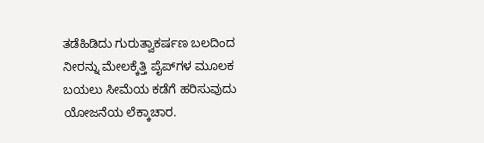ತಡೆಹಿಡಿದು ಗುರುತ್ವಾಕರ್ಷಣ ಬಲದಿಂದ ನೀರನ್ನು ಮೇಲಕ್ಕೆತ್ತಿ ಪೈಪ್‍ಗಳ ಮೂಲಕ ಬಯಲು ಸೀಮೆಯ ಕಡೆಗೆ ಹರಿಸುವುದು ಯೋಜನೆಯ ಲೆಕ್ಕಾಚಾರ.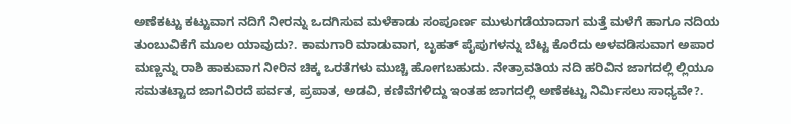ಅಣೆಕಟ್ಟು ಕಟ್ಟುವಾಗ ನದಿಗೆ ನೀರನ್ನು ಒದಗಿಸುವ ಮಳೆಕಾಡು ಸಂಪೂರ್ಣ ಮುಳುಗಡೆಯಾದಾಗ ಮತ್ತೆ ಮಳೆಗೆ ಹಾಗೂ ನದಿಯ ತುಂಬುವಿಕೆಗೆ ಮೂಲ ಯಾವುದು?. ಕಾಮಗಾರಿ ಮಾಡುವಾಗ, ಬೃಹತ್ ಪೈಪುಗಳನ್ನು ಬೆಟ್ಟ ಕೊರೆದು ಅಳವಡಿಸುವಾಗ ಅಪಾರ ಮಣ್ಣನ್ನು ರಾಶಿ ಹಾಕುವಾಗ ನೀರಿನ ಚಿಕ್ಕ ಒರತೆಗಳು ಮುಚ್ಚಿ ಹೋಗಬಹುದು. ನೇತ್ರಾವತಿಯ ನದಿ ಹರಿವಿನ ಜಾಗದಲ್ಲಿ ಲ್ಲಿಯೂ ಸಮತಟ್ಟಾದ ಜಾಗವಿರದೆ ಪರ್ವತ, ಪ್ರಪಾತ, ಅಡವಿ, ಕಣಿವೆಗಳಿದ್ದು ಇಂತಹ ಜಾಗದಲ್ಲಿ ಅಣೆಕಟ್ಟು ನಿರ್ಮಿಸಲು ಸಾಧ್ಯವೇ?.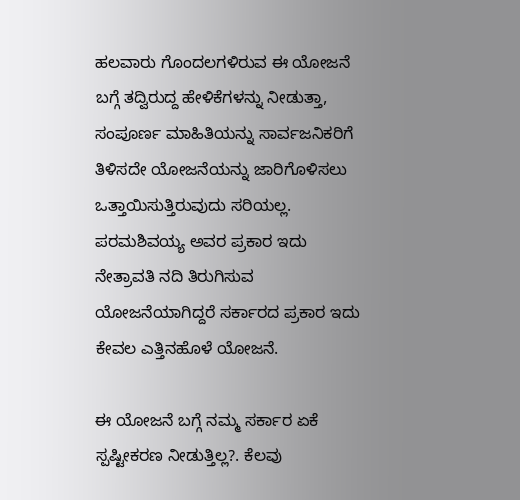ಹಲವಾರು ಗೊಂದಲಗಳಿರುವ ಈ ಯೋಜನೆ ಬಗ್ಗೆ ತದ್ವಿರುದ್ದ ಹೇಳಿಕೆಗಳನ್ನು ನೀಡುತ್ತಾ, ಸಂಪೂರ್ಣ ಮಾಹಿತಿಯನ್ನು ಸಾರ್ವಜನಿಕರಿಗೆ ತಿಳಿಸದೇ ಯೋಜನೆಯನ್ನು ಜಾರಿಗೊಳಿಸಲು ಒತ್ತಾಯಿಸುತ್ತಿರುವುದು ಸರಿಯಲ್ಲ. ಪರಮಶಿವಯ್ಯ ಅವರ ಪ್ರಕಾರ ಇದು ನೇತ್ರಾವತಿ ನದಿ ತಿರುಗಿಸುವ ಯೋಜನೆಯಾಗಿದ್ದರೆ ಸರ್ಕಾರದ ಪ್ರಕಾರ ಇದು ಕೇವಲ ಎತ್ತಿನಹೊಳೆ ಯೋಜನೆ.

ಈ ಯೋಜನೆ ಬಗ್ಗೆ ನಮ್ಮ ಸರ್ಕಾರ ಏಕೆ ಸ್ಪಷ್ಟೀಕರಣ ನೀಡುತ್ತಿಲ್ಲ?. ಕೆಲವು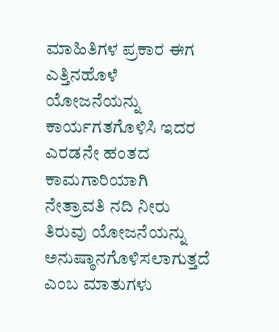ಮಾಹಿತಿಗಳ ಪ್ರಕಾರ ಈಗ ಎತ್ತಿನಹೊಳೆ ಯೋಜನೆಯನ್ನು ಕಾರ್ಯಗತಗೊಳಿಸಿ ಇದರ ಎರಡನೇ ಹಂತದ ಕಾಮಗಾರಿಯಾಗಿ ನೇತ್ರಾವತಿ ನದಿ ನೀರು ತಿರುವು ಯೋಜನೆಯನ್ನು ಅನುಷ್ಠಾನಗೊಳಿಸಲಾಗುತ್ತದೆ ಎಂಬ ಮಾತುಗಳು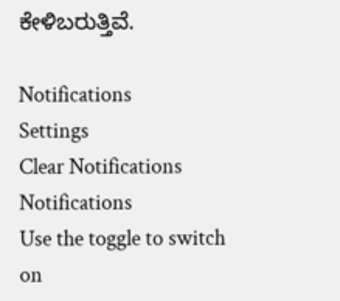ಕೇಳಿಬರುತ್ತಿವೆ.

Notifications
Settings
Clear Notifications
Notifications
Use the toggle to switch on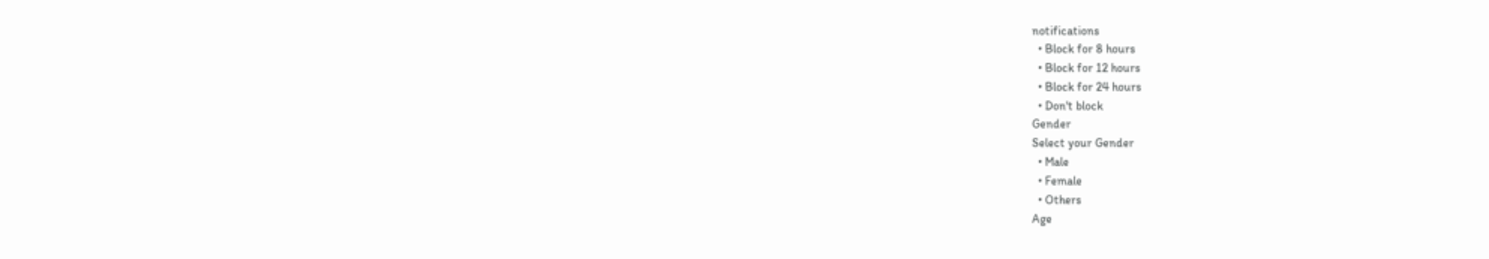notifications
  • Block for 8 hours
  • Block for 12 hours
  • Block for 24 hours
  • Don't block
Gender
Select your Gender
  • Male
  • Female
  • Others
Age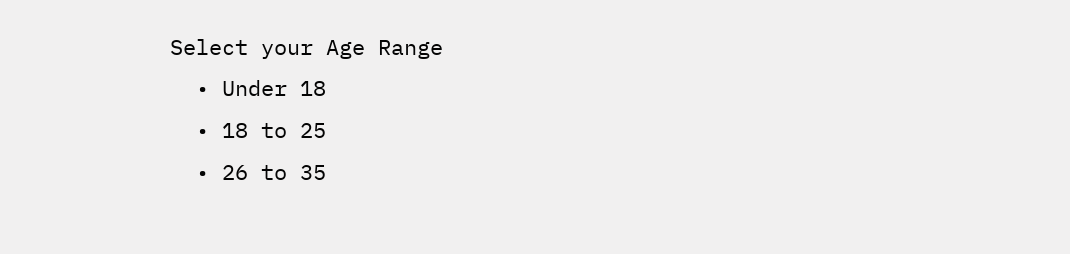Select your Age Range
  • Under 18
  • 18 to 25
  • 26 to 35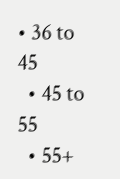• 36 to 45
  • 45 to 55
  • 55+